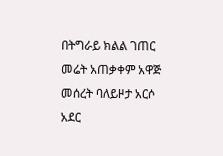በትግራይ ክልል ገጠር መሬት አጠቃቀም አዋጅ መሰረት ባለይዞታ አርሶ አደር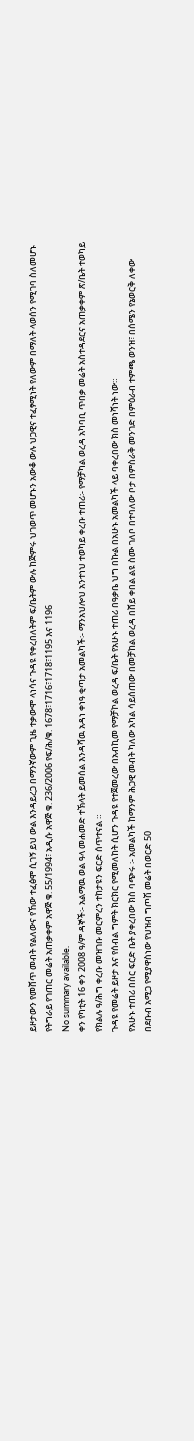ይዞታውን የመሸጥ መብት የልለውና የኸው ተፈፅሞ ሲገኝ ይህ ውል እንዳይረጋ በማንኛውም ጊዜ ተቃውሞ ላነሳና ጉዳዩ የቀረበለትም ፍ/ቤትም ውሉ ከጅምሩ ህገወጥ መሆኑን አውቆ ውሉ ህጋዊና ተፈፃሚነት የለውም በማለት ላወሰን የሚገባ ስለመሆኑ የትግራይ የገጠር መሬት አጠቃቀም አዋጅ ቁ. 55/1994፣ አዲሱ አዋጅ ቁ. 236/2006 የፍ/ሕ/ቁ. 1678፣1716፣1718፣1195 እና 1196
No summary available.
ቀን የካቲት 16 ቀን 2008 ዓ/ም ዳኞች፡- አልማዉ ወል ዓላ መሐመድ ተኽላት ይመሰል እንዳሻዉ አዳነ ቀነዓ ቂጣታ አመልካች፡- ማንአህሎህ አንተነህ ተወካይ ቀረቡ ተጠሪ፡- የማቻካል ወረዳ አካባቢ ጥበቃ መሬት አስተዳደርና አጠቃቀም ጽ/ቤት ተወካይ የክልሉ ዓ/ሕግ ቀረቡ መዝገቡ መርምረን ተከታዩን ፍርድ ሰጥተናል ።
ጉዳዩ የመሬት ይዞታ እና የሰብል ግምት ክርክር የሚመለከት ሲሆን ጉዳዩ የተጀመረው በአብኪመ የማቻኮል ወረዳ ፍ/ቤት የአሁኑ ተጠሪ በዓቃቤ ህግ በኩል በአሁኑ አመልካች ላይ ባቀረበው ክስ መነሻነት ነው።
የአሁኑ ተጠሪ በስር ፍርድ ቤት ያቀረበው ክስ ባጭሩ ፡- አመልካች ከማንም ሕጋዊ መብት ካለው አካል ሳይሰጠው በመቻከል ወረዳ በሸይ ቀበል ልዩ ስሙ ገለቦ በተባለው ቦታ በምስራቅ መንገድ በምዕራብ ተምጫ ወንዝ፣ በሰሜን የኔወርቅ ለቀው በደቡብ አሚጋ የሚያዋስነው የህዝብ ግጦሽ መሬት በወርድ 50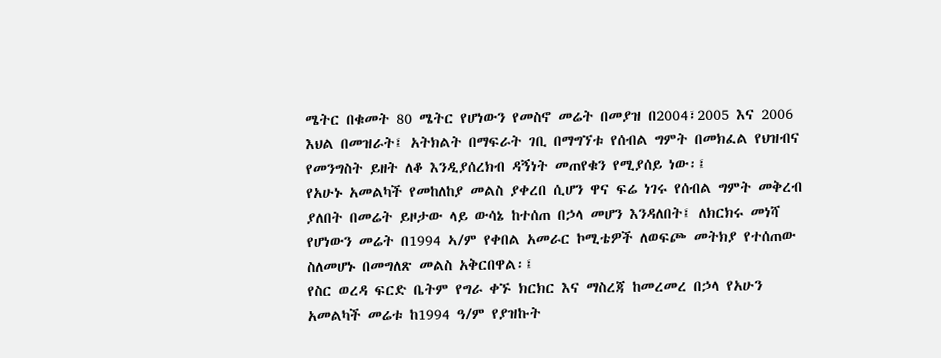ሜትር በቁመት 80 ሜትር የሆነውን የመስኖ መሬት በመያዝ በ2004፣2005 እና 2006 እህል በመዝራት፤ አትክልት በማፍራት ገቢ በማግኘቱ የሰብል ግምት በመክፈል የህዝብና የመንግስት ይዘት ለቆ እንዲያሰረክብ ዳኝነት መጠየቁን የሚያሰይ ነው፡፤
የአሁኑ አመልካች የመከለከያ መልስ ያቀረበ ሲሆን ዋና ፍሬ ነገሩ የሰብል ግምት መቅረብ ያለበት በመሬት ይዞታው ላይ ውሳኔ ከተሰጠ በኃላ መሆን እንዳለበት፤ ለክርክሩ መነሻ የሆነውን መሬት በ1994 ኣ/ም የቀበል አመራር ኮሚቴዎች ለወፍጮ መትክያ የተሰጠው ስለመሆኑ በመግለጽ መልስ አቅርበዋል፡፤
የስር ወረዳ ፍርድ ቤትም የግራ ቀኙ ክርክር እና ማስረጃ ከመረመረ በኃላ የአሁን አመልካች መሬቱ ከ1994 ዓ/ም የያዝኩት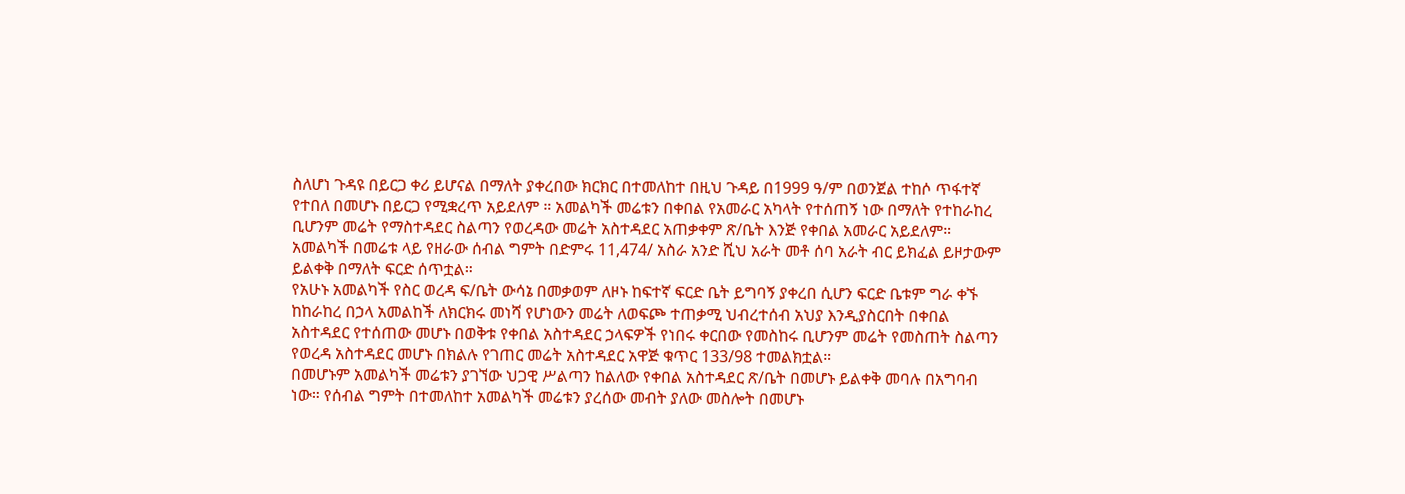ስለሆነ ጉዳዩ በይርጋ ቀሪ ይሆናል በማለት ያቀረበው ክርክር በተመለከተ በዚህ ጉዳይ በ1999 ዓ/ም በወንጀል ተከሶ ጥፋተኛ የተበለ በመሆኑ በይርጋ የሚቋረጥ አይደለም ። አመልካች መሬቱን በቀበል የአመራር አካላት የተሰጠኝ ነው በማለት የተከራከረ ቢሆንም መሬት የማስተዳደር ስልጣን የወረዳው መሬት አስተዳደር አጠቃቀም ጽ/ቤት እንጅ የቀበል አመራር አይደለም። አመልካች በመሬቱ ላይ የዘራው ሰብል ግምት በድምሩ 11,474/ አስራ አንድ ሺህ አራት መቶ ሰባ አራት ብር ይክፈል ይዞታውም ይልቀቅ በማለት ፍርድ ሰጥቷል።
የአሁኑ አመልካች የስር ወረዳ ፍ/ቤት ውሳኔ በመቃወም ለዞኑ ከፍተኛ ፍርድ ቤት ይግባኝ ያቀረበ ሲሆን ፍርድ ቤቱም ግራ ቀኙ ከከራከረ በኃላ አመልከች ለክርክሩ መነሻ የሆነውን መሬት ለወፍጮ ተጠቃሚ ህብረተሰብ አህያ እንዲያስርበት በቀበል አስተዳደር የተሰጠው መሆኑ በወቅቱ የቀበል አስተዳደር ኃላፍዎች የነበሩ ቀርበው የመስከሩ ቢሆንም መሬት የመስጠት ስልጣን የወረዳ አስተዳደር መሆኑ በክልሉ የገጠር መሬት አስተዳደር አዋጅ ቁጥር 133/98 ተመልክቷል።
በመሆኑም አመልካች መሬቱን ያገኘው ህጋዊ ሥልጣን ከልለው የቀበል አስተዳደር ጽ/ቤት በመሆኑ ይልቀቅ መባሉ በአግባብ ነው። የሰብል ግምት በተመለከተ አመልካች መሬቱን ያረሰው መብት ያለው መስሎት በመሆኑ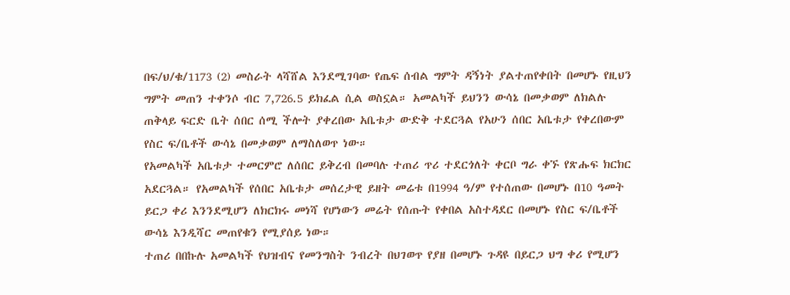በፍ/ህ/ቁ/1173 (2) መስራት ላሻሸል እንደሚገባው የጤፍ ሰብል ግምት ዳኝነት ያልተጠየቀበት በመሆኑ የዚህን ግምት መጠን ተቀንሶ ብር 7,726.5 ይክፈል ሲል ወስኗል። አመልካች ይህንን ውሳኔ በመቃወም ለክልሉ ጠቅላይ ፍርድ ቤት ሰበር ሰሚ ችሎት ያቀረበው አቤቱታ ውድቅ ተደርጓል የአሁን ሰበር አቤቱታ የቀረበውም የስር ፍ/ቤቶች ውሳኔ በመቃወም ለማስለወጥ ነው።
የአመልካች አቤቱታ ተመርምሮ ለሰበር ይቅረብ በመባሉ ተጠሪ ጥሪ ተደርጎለት ቀርቦ ግራ ቀኙ የጽሑፍ ክርክር አደርጓል። የአመልካች የሰበር አቤቱታ መሰረታዊ ይዘት መሬቱ በ1994 ዓ/ም የተሰጠው በመሆኑ በ10 ዓመት ይርጋ ቀሪ እንንደሚሆን ለክርክሩ መነሻ የሆነውን መሬት የሰጡት የቀበል አስተዳደር በመሆኑ የስር ፍ/ቤቶች ውሳኔ እንዲሻር መጠየቁን የሚያሰይ ነው።
ተጠሪ በበኩሉ አመልካች የህዝብና የመንግስት ንብረት በህገወጥ የያዘ በመሆኑ ጉዳዩ በይርጋ ህግ ቀሪ የሚሆን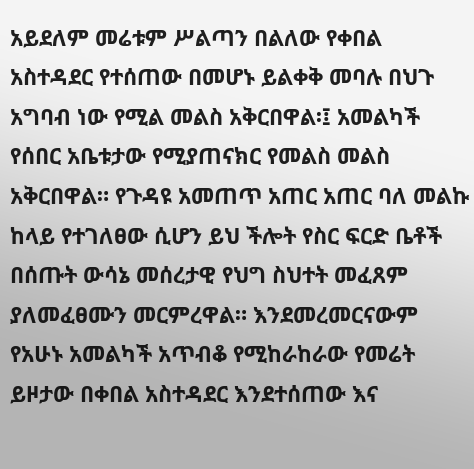አይደለም መሬቱም ሥልጣን በልለው የቀበል አስተዳደር የተሰጠው በመሆኑ ይልቀቅ መባሉ በህጉ አግባብ ነው የሚል መልስ አቅርበዋል፡፤ አመልካች የሰበር አቤቱታው የሚያጠናክር የመልስ መልስ አቅርበዋል። የጉዳዩ አመጠጥ አጠር አጠር ባለ መልኩ ከላይ የተገለፀው ሲሆን ይህ ችሎት የስር ፍርድ ቤቶች በሰጡት ውሳኔ መሰረታዊ የህግ ስህተት መፈጸም ያለመፈፀሙን መርምረዋል። እንደመረመርናውም የአሁኑ አመልካች አጥብቆ የሚከራከራው የመሬት ይዞታው በቀበል አስተዳደር እንደተሰጠው እና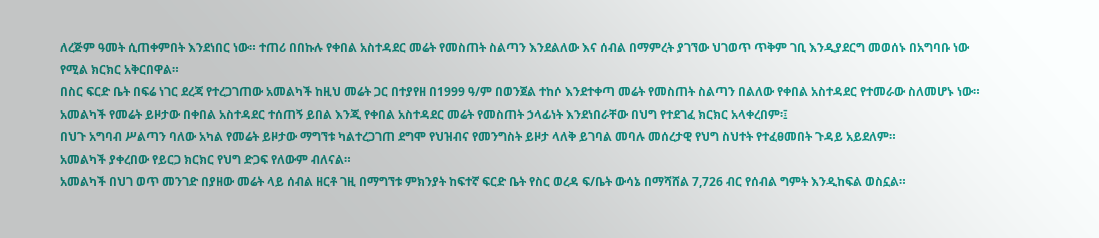ለረጅም ዓመት ሲጠቀምበት እንደነበር ነው። ተጠሪ በበኩሉ የቀበል አስተዳደር መሬት የመስጠት ስልጣን እንደልለው እና ሰብል በማምረት ያገኘው ህገወጥ ጥቅም ገቢ እንዲያደርግ መወሰኑ በአግባቡ ነው የሚል ክርክር አቅርበዋል።
በስር ፍርድ ቤት በፍሬ ነገር ደረጃ የተረጋገጠው አመልካች ከዚህ መሬት ጋር በተያየዘ በ1999 ዓ/ም በወንጀል ተከሶ እንደተቀጣ መሬት የመስጠት ስልጣን በልለው የቀበል አስተዳደር የተመራው ስለመሆኑ ነው። አመልካች የመሬት ይዞታው በቀበል አስተዳደር ተሰጠኝ ይበል እንጂ የቀበል አስተዳደር መሬት የመስጠት ኃላፊነት እንደነበራቸው በህግ የተደገፈ ክርክር አላቀረበም፡፤
በህጉ አግባብ ሥልጣን ባለው አካል የመሬት ይዞታው ማግኘቱ ካልተረጋገጠ ደግሞ የህዝብና የመንግስት ይዞታ ላለቅ ይገባል መባሉ መሰረታዊ የህግ ስህተት የተፈፀመበት ጉዳይ አይደለም።
አመልካች ያቀረበው የይርጋ ክርክር የህግ ድጋፍ የለውም ብለናል።
አመልካች በህገ ወጥ መንገድ በያዘው መሬት ላይ ሰብል ዘርቶ ገዚ በማግኘቱ ምክንያት ከፍተኛ ፍርድ ቤት የስር ወረዳ ፍ/ቤት ውሳኔ በማሻሸል 7,726 ብር የሰብል ግምት እንዲከፍል ወስኗል።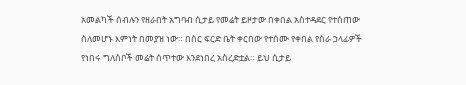አመልካች ሰብሉን የዘራበት አግባብ ሲታይ የመሬት ይዞታው በቀበል አስተዳደር የተሰጠው ስለመሆኑ እምነት በመያዝ ነው። በስር ፍርድ ቤት ቀርበው የተሰሙ የቀበል የስራ ኃላፊዎች የነበሩ ግለሰቦች መሬት ሰጥተው እንደነበረ አስረድቷል። ይህ ሲታይ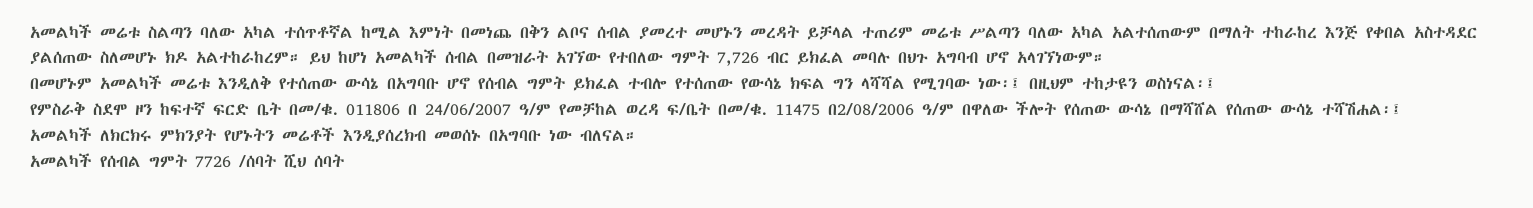አመልካች መሬቱ ስልጣን ባለው አካል ተሰጥቶኛል ከሚል እምነት በመነጨ በቅን ልቦና ሰብል ያመረተ መሆኑን መረዳት ይቻላል ተጠሪም መሬቱ ሥልጣን ባለው አካል አልተሰጠውም በማለት ተከራከረ እንጅ የቀበል አስተዳደር ያልሰጠው ስለመሆኑ ክዶ አልተከራከረም። ይህ ከሆነ አመልካች ሰብል በመዝራት አገኘው የተበለው ግምት 7,726 ብር ይክፈል መባሉ በህጉ አግባብ ሆኖ አላገኘነውም።
በመሆኑም አመልካች መሬቱ እንዲለቅ የተሰጠው ውሳኔ በአግባቡ ሆኖ የሰብል ግምት ይክፈል ተብሎ የተሰጠው የውሳኔ ክፍል ግን ላሻሻል የሚገባው ነው፡፤ በዚህም ተከታዩን ወስነናል፡፤
የምስራቅ ስደሞ ዞን ከፍተኛ ፍርድ ቤት በመ/ቁ. 011806 በ 24/06/2007 ዓ/ም የመቻከል ወረዳ ፍ/ቤት በመ/ቁ. 11475 በ2/08/2006 ዓ/ም በዋለው ችሎት የሰጠው ውሳኔ በማሻሸል የሰጠው ውሳኔ ተሻሽሐል፡፤
አመልካች ለክርክሩ ምክንያት የሆኑትን መሬቶች እንዲያሰረክብ መወሰኑ በአግባቡ ነው ብለናል።
አመልካች የሰብል ግምት 7726 /ሰባት ሺህ ሰባት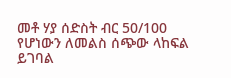መቶ ሃያ ሰድስት ብር 50/100 የሆነውን ለመልስ ሰጭው ላከፍል ይገባል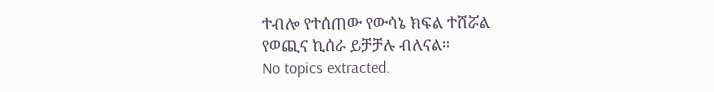ተብሎ የተሰጠው የውሳኔ ክፍል ተሸሯል
የወጪና ኪሰራ ይቻቻሉ ብለናል።
No topics extracted.